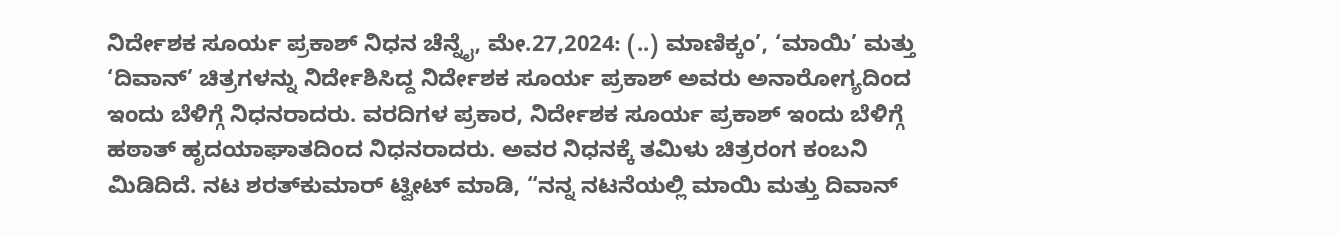ನಿರ್ದೇಶಕ ಸೂರ್ಯ ಪ್ರಕಾಶ್ ನಿಧನ ಚೆನ್ನೈ, ಮೇ.27,2024: (..) ಮಾಣಿಕ್ಕಂ’, ‘ಮಾಯಿ’ ಮತ್ತು ‘ದಿವಾನ್’ ಚಿತ್ರಗಳನ್ನು ನಿರ್ದೇಶಿಸಿದ್ದ ನಿರ್ದೇಶಕ ಸೂರ್ಯ ಪ್ರಕಾಶ್ ಅವರು ಅನಾರೋಗ್ಯದಿಂದ ಇಂದು ಬೆಳಿಗ್ಗೆ ನಿಧನರಾದರು. ವರದಿಗಳ ಪ್ರಕಾರ, ನಿರ್ದೇಶಕ ಸೂರ್ಯ ಪ್ರಕಾಶ್ ಇಂದು ಬೆಳಿಗ್ಗೆ ಹಠಾತ್ ಹೃದಯಾಘಾತದಿಂದ ನಿಧನರಾದರು. ಅವರ ನಿಧನಕ್ಕೆ ತಮಿಳು ಚಿತ್ರರಂಗ ಕಂಬನಿ ಮಿಡಿದಿದೆ. ನಟ ಶರತ್‌ಕುಮಾರ್ ಟ್ವೀಟ್‌ ಮಾಡಿ, “ನನ್ನ ನಟನೆಯಲ್ಲಿ ಮಾಯಿ ಮತ್ತು ದಿವಾನ್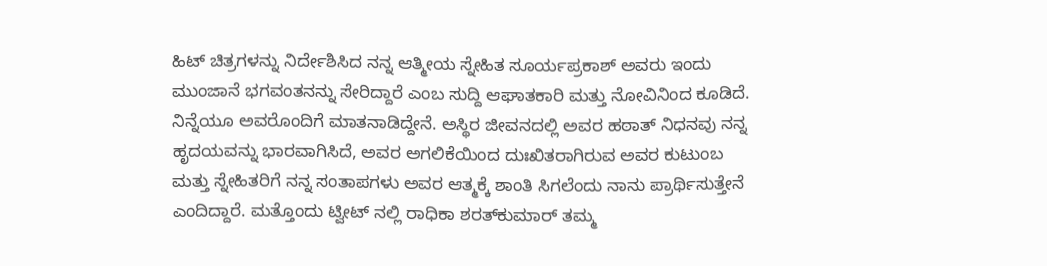ಹಿಟ್ ಚಿತ್ರಗಳನ್ನು ನಿರ್ದೇಶಿಸಿದ ನನ್ನ ಆತ್ಮೀಯ ಸ್ನೇಹಿತ ಸೂರ್ಯಪ್ರಕಾಶ್ ಅವರು ಇಂದು ಮುಂಜಾನೆ ಭಗವಂತನನ್ನು ಸೇರಿದ್ದಾರೆ ಎಂಬ ಸುದ್ದಿ ಆಘಾತಕಾರಿ ಮತ್ತು ನೋವಿನಿಂದ ಕೂಡಿದೆ. ನಿನ್ನೆಯೂ ಅವರೊಂದಿಗೆ ಮಾತನಾಡಿದ್ದೇನೆ. ಅಸ್ಥಿರ ಜೀವನದಲ್ಲಿ ಅವರ ಹಠಾತ್ ನಿಧನವು ನನ್ನ ಹೃದಯವನ್ನು ಭಾರವಾಗಿಸಿದೆ, ಅವರ ಅಗಲಿಕೆಯಿಂದ ದುಃಖಿತರಾಗಿರುವ ಅವರ ಕುಟುಂಬ ಮತ್ತು ಸ್ನೇಹಿತರಿಗೆ ನನ್ನ ಸಂತಾಪಗಳು ಅವರ ಆತ್ಮಕ್ಕೆ ಶಾಂತಿ ಸಿಗಲೆಂದು ನಾನು ಪ್ರಾರ್ಥಿಸುತ್ತೇನೆ ಎಂದಿದ್ದಾರೆ. ಮತ್ತೊಂದು ಟ್ವೀಟ್‌ ನಲ್ಲಿ ರಾಧಿಕಾ ಶರತ್‌ಕುಮಾರ್ ತಮ್ಮ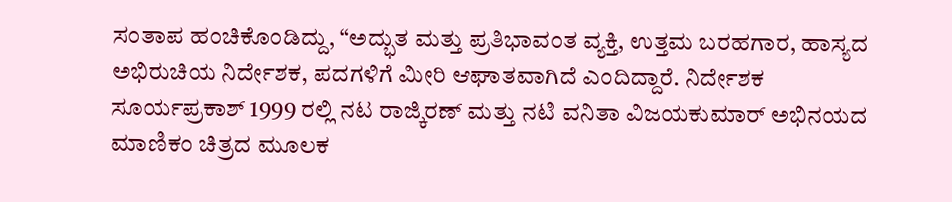ಸಂತಾಪ ಹಂಚಿಕೊಂಡಿದ್ದು, “ಅದ್ಭುತ ಮತ್ತು ಪ್ರತಿಭಾವಂತ ವ್ಯಕ್ತಿ, ಉತ್ತಮ ಬರಹಗಾರ, ಹಾಸ್ಯದ ಅಭಿರುಚಿಯ ನಿರ್ದೇಶಕ, ಪದಗಳಿಗೆ ಮೀರಿ ಆಘಾತವಾಗಿದೆ ಎಂದಿದ್ದಾರೆ. ನಿರ್ದೇಶಕ ಸೂರ್ಯಪ್ರಕಾಶ್ 1999 ರಲ್ಲಿ ನಟ ರಾಜ್ಕಿರಣ್ ಮತ್ತು ನಟಿ ವನಿತಾ ವಿಜಯಕುಮಾರ್ ಅಭಿನಯದ ಮಾಣಿಕಂ ಚಿತ್ರದ ಮೂಲಕ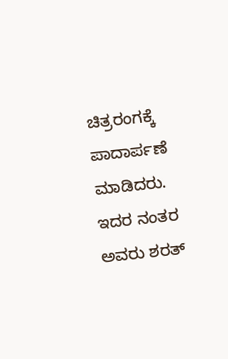ಚಿತ್ರರಂಗಕ್ಕೆ ಪಾದಾರ್ಪಣೆ ಮಾಡಿದರು. ಇದರ ನಂತರ ಅವರು ಶರತ್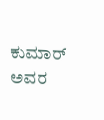ಕುಮಾರ್ ಅವರ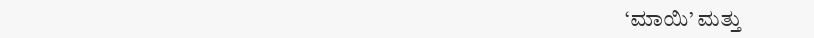‘ಮಾಯಿ’ ಮತ್ತು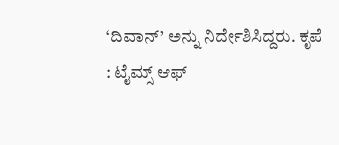‘ದಿವಾನ್’ ಅನ್ನು ನಿರ್ದೇಶಿಸಿದ್ದರು. ಕೃಪೆ : ಟೈಮ್ಸ್ ಆಫ್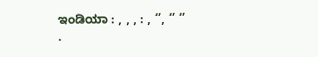ಇಂಡಿಯಾ : , , , : , ‘’, ‘’ ‘’ .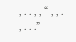, . . , , “ , , . , . . .”